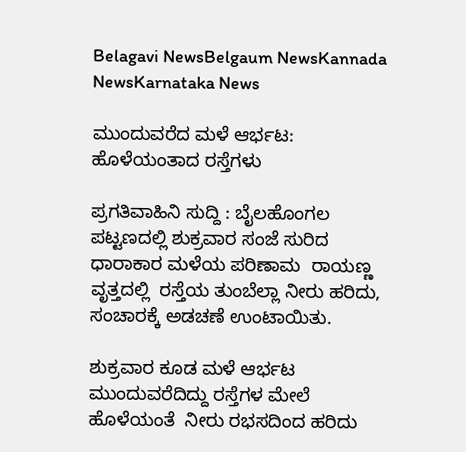Belagavi NewsBelgaum NewsKannada NewsKarnataka News

ಮುಂದುವರೆದ ಮಳೆ ಆರ್ಭಟ: ಹೊಳೆಯಂತಾದ ರಸ್ತೆಗಳು

ಪ್ರಗತಿವಾಹಿನಿ ಸುದ್ದಿ : ಬೈಲಹೊಂಗಲ ಪಟ್ಟಣದಲ್ಲಿ ಶುಕ್ರವಾರ ಸಂಜೆ ಸುರಿದ ಧಾರಾಕಾರ ಮಳೆಯ ಪರಿಣಾಮ  ರಾಯಣ್ಣ ವೃತ್ತದಲ್ಲಿ  ರಸ್ತೆಯ ತುಂಬೆಲ್ಲಾ ನೀರು ಹರಿದು, ಸಂಚಾರಕ್ಕೆ ಅಡಚಣೆ ಉಂಟಾಯಿತು.

ಶುಕ್ರವಾರ ಕೂಡ ಮಳೆ ಆರ್ಭಟ ಮುಂದುವರೆದಿದ್ದು ರಸ್ತೆಗಳ ಮೇಲೆ  ಹೊಳೆಯಂತೆ  ನೀರು ರಭಸದಿಂದ ಹರಿದು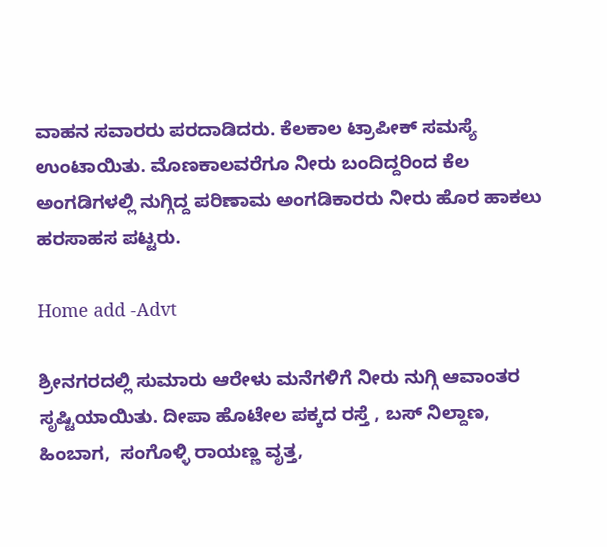ವಾಹನ ಸವಾರರು ಪರದಾಡಿದರು. ಕೆಲಕಾಲ ಟ್ರಾಪೀಕ್ ಸಮಸ್ಯೆ ಉಂಟಾಯಿತು. ಮೊಣಕಾಲವರೆಗೂ ನೀರು ಬಂದಿದ್ದರಿಂದ ಕೆಲ ಅಂಗಡಿಗಳಲ್ಲಿ ನುಗ್ಗಿದ್ದ ಪರಿಣಾಮ ಅಂಗಡಿಕಾರರು ನೀರು ಹೊರ ಹಾಕಲು ಹರಸಾಹಸ ಪಟ್ಟರು.

Home add -Advt

ಶ್ರೀನಗರದಲ್ಲಿ ಸುಮಾರು ಆರೇಳು ಮನೆಗಳಿಗೆ ನೀರು ನುಗ್ಗಿ ಆವಾಂತರ ಸೃಷ್ಟಿಯಾಯಿತು. ದೀಪಾ ಹೊಟೇಲ ಪಕ್ಕದ ರಸ್ತೆ , ಬಸ್ ನಿಲ್ದಾಣ,  ಹಿಂಬಾಗ,  ಸಂಗೊಳ್ಳಿ ರಾಯಣ್ಣ ವೃತ್ತ,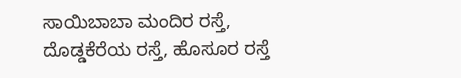ಸಾಯಿಬಾಬಾ ಮಂದಿರ ರಸ್ತೆ, ದೊಡ್ಡಕೆರೆಯ ರಸ್ತೆ, ಹೊಸೂರ ರಸ್ತೆ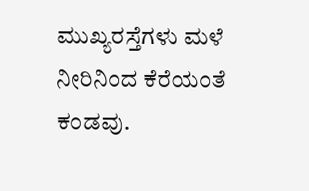ಮುಖ್ಯರಸ್ತೆಗಳು ಮಳೆ ನೀರಿನಿಂದ ಕೆರೆಯಂತೆ ಕಂಡವು.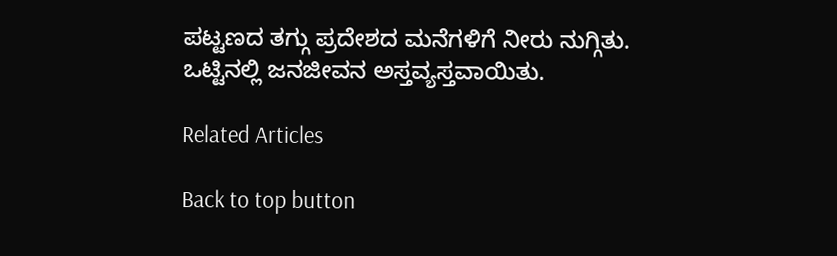ಪಟ್ಟಣದ ತಗ್ಗು ಪ್ರದೇಶದ ಮನೆಗಳಿಗೆ ನೀರು ನುಗ್ಗಿತು. ಒಟ್ಟಿನಲ್ಲಿ ಜನಜೀವನ ಅಸ್ತವ್ಯಸ್ತವಾಯಿತು.

Related Articles

Back to top button